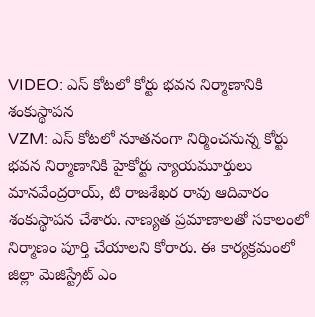VIDEO: ఎస్ కోటలో కోర్టు భవన నిర్మాణానికి శంకుస్థాపన
VZM: ఎస్ కోటలో నూతనంగా నిర్మించనున్న కోర్టు భవన నిర్మాణానికి హైకోర్టు న్యాయమూర్తులు మానవేంద్రరాయ్, టి రాజశేఖర రావు ఆదివారం శంకుస్థాపన చేశారు. నాణ్యత ప్రమాణాలతో సకాలంలో నిర్మాణం పూర్తి చేయాలని కోరారు. ఈ కార్యక్రమంలో జిల్లా మెజిస్ట్రేట్ ఎం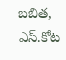బబిత, ఎస్.కోట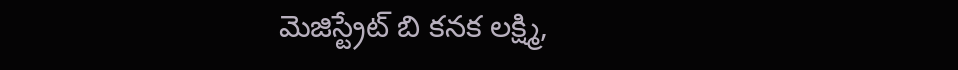మెజిస్ట్రేట్ బి కనక లక్ష్మి,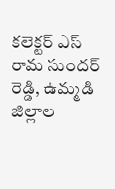కలెక్టర్ ఎస్ రామ సుందర్ రెడ్డి, ఉమ్మడి జిల్లాల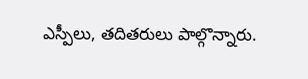ఎస్పీలు, తదితరులు పాల్గొన్నారు.